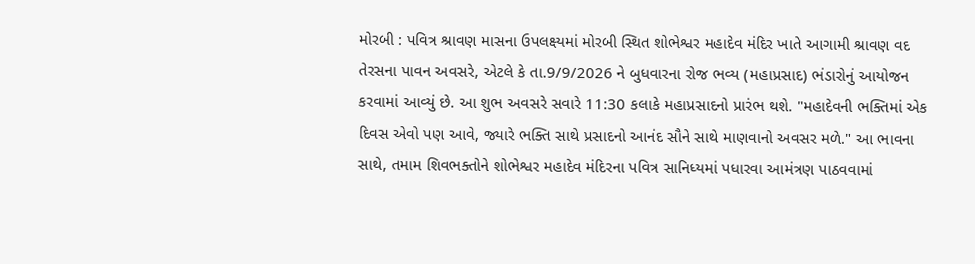મોરબી : પવિત્ર શ્રાવણ માસના ઉપલક્ષ્યમાં મોરબી સ્થિત શોભેશ્વર મહાદેવ મંદિર ખાતે આગામી શ્રાવણ વદ તેરસના પાવન અવસરે, એટલે કે તા.9/9/2026 ને બુધવારના રોજ ભવ્ય (મહાપ્રસાદ) ભંડારોનું આયોજન કરવામાં આવ્યું છે. આ શુભ અવસરે સવારે 11:30 કલાકે મહાપ્રસાદનો પ્રારંભ થશે. "મહાદેવની ભક્તિમાં એક દિવસ એવો પણ આવે, જ્યારે ભક્તિ સાથે પ્રસાદનો આનંદ સૌને સાથે માણવાનો અવસર મળે." આ ભાવના સાથે, તમામ શિવભક્તોને શોભેશ્વર મહાદેવ મંદિરના પવિત્ર સાનિધ્યમાં પધારવા આમંત્રણ પાઠવવામાં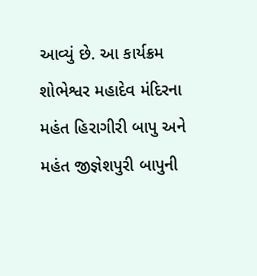આવ્યું છે. આ કાર્યક્રમ શોભેશ્વર મહાદેવ મંદિરના મહંત હિરાગીરી બાપુ અને મહંત જીજ્ઞેશપુરી બાપુની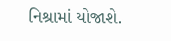નિશ્રામાં યોજાશે.